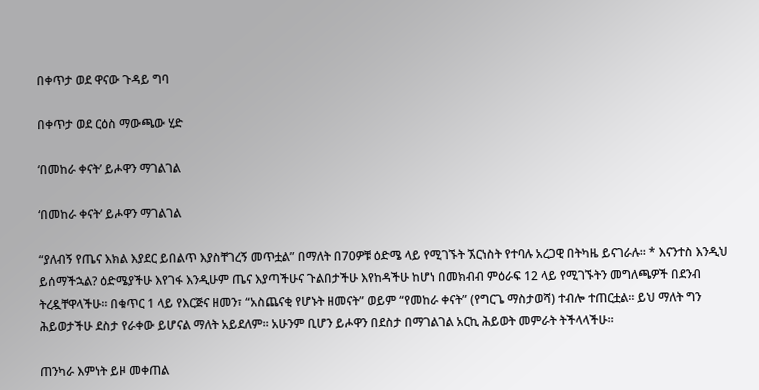በቀጥታ ወደ ዋናው ጉዳይ ግባ

በቀጥታ ወደ ርዕስ ማውጫው ሂድ

‘በመከራ ቀናት’ ይሖዋን ማገልገል

‘በመከራ ቀናት’ ይሖዋን ማገልገል

“ያለብኝ የጤና እክል እያደር ይበልጥ እያስቸገረኝ መጥቷል” በማለት በ70ዎቹ ዕድሜ ላይ የሚገኙት ኧርነስት የተባሉ አረጋዊ በትካዜ ይናገራሉ። * እናንተስ እንዲህ ይሰማችኋል? ዕድሜያችሁ እየገፋ እንዲሁም ጤና እያጣችሁና ጉልበታችሁ እየከዳችሁ ከሆነ በመክብብ ምዕራፍ 12 ላይ የሚገኙትን መግለጫዎች በደንብ ትረዷቸዋላችሁ። በቁጥር 1 ላይ የእርጅና ዘመን፣ “አስጨናቂ የሆኑት ዘመናት” ወይም “የመከራ ቀናት” (የግርጌ ማስታወሻ) ተብሎ ተጠርቷል። ይህ ማለት ግን ሕይወታችሁ ደስታ የራቀው ይሆናል ማለት አይደለም። አሁንም ቢሆን ይሖዋን በደስታ በማገልገል አርኪ ሕይወት መምራት ትችላላችሁ።

ጠንካራ እምነት ይዞ መቀጠል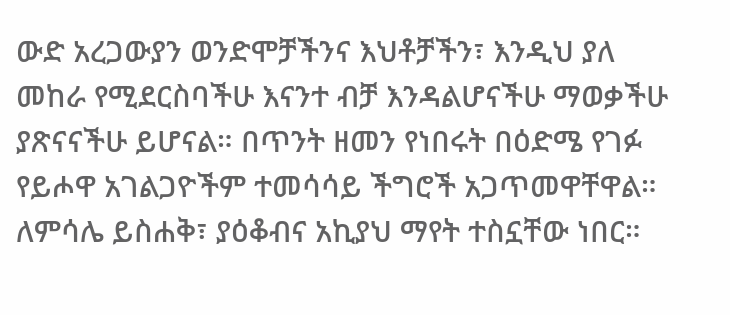ውድ አረጋውያን ወንድሞቻችንና እህቶቻችን፣ እንዲህ ያለ መከራ የሚደርስባችሁ እናንተ ብቻ እንዳልሆናችሁ ማወቃችሁ ያጽናናችሁ ይሆናል። በጥንት ዘመን የነበሩት በዕድሜ የገፉ የይሖዋ አገልጋዮችም ተመሳሳይ ችግሮች አጋጥመዋቸዋል። ለምሳሌ ይስሐቅ፣ ያዕቆብና አኪያህ ማየት ተስኗቸው ነበር።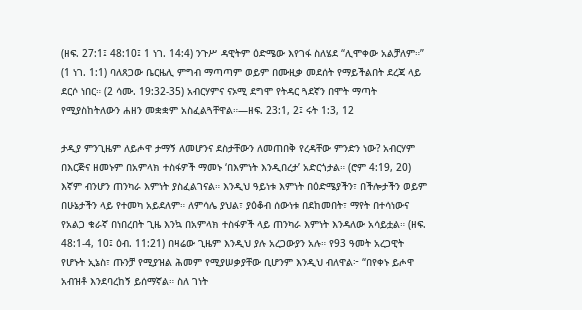(ዘፍ. 27:1፤ 48:10፤ 1 ነገ. 14:4) ንጉሥ ዳዊትም ዕድሜው እየገፋ ስለሄደ “ሊሞቀው አልቻለም።” (1 ነገ. 1:1) ባለጸጋው ቤርዜሊ ምግብ ማጣጣም ወይም በሙዚቃ መደሰት የማይችልበት ደረጃ ላይ ደርሶ ነበር። (2 ሳሙ. 19:32-35) አብርሃምና ናኦሚ ደግሞ የትዳር ጓደኛን በሞት ማጣት የሚያስከትለውን ሐዘን መቋቋም አስፈልጓቸዋል።—ዘፍ. 23:1, 2፤ ሩት 1:3, 12

ታዲያ ምንጊዜም ለይሖዋ ታማኝ ለመሆንና ደስታቸውን ለመጠበቅ የረዳቸው ምንድን ነው? አብርሃም በእርጅና ዘመኑም በአምላክ ተስፋዎች ማመኑ ‘በእምነት እንዲበረታ’ አድርጎታል። (ሮም 4:19, 20) እኛም ብንሆን ጠንካራ እምነት ያስፈልገናል። እንዲህ ዓይነቱ እምነት በዕድሜያችን፣ በችሎታችን ወይም በሁኔታችን ላይ የተመካ አይደለም። ለምሳሌ ያህል፣ ያዕቆብ ሰውነቱ በደከመበት፣ ማየት በተሳነውና የአልጋ ቁራኛ በነበረበት ጊዜ እንኳ በአምላክ ተስፋዎች ላይ ጠንካራ እምነት እንዳለው አሳይቷል። (ዘፍ. 48:1-4, 10፤ ዕብ. 11:21) በዛሬው ጊዜም እንዲህ ያሉ አረጋውያን አሉ። የ93 ዓመት አረጋዊት የሆኑት ኢኔስ፣ ጡንቻ የሚያዝል ሕመም የሚያሠቃያቸው ቢሆንም እንዲህ ብለዋል፦ “በየቀኑ ይሖዋ አብዝቶ እንደባረከኝ ይሰማኛል። ስለ ገነት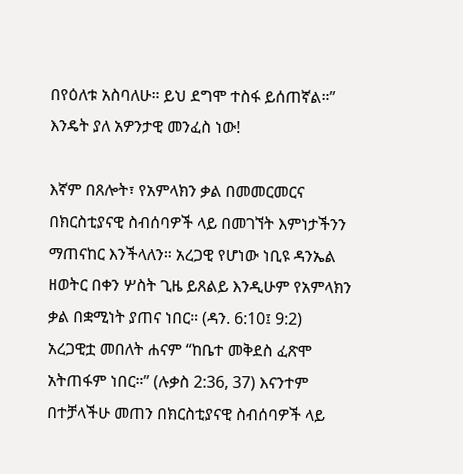በየዕለቱ አስባለሁ። ይህ ደግሞ ተስፋ ይሰጠኛል።” እንዴት ያለ አዎንታዊ መንፈስ ነው!

እኛም በጸሎት፣ የአምላክን ቃል በመመርመርና በክርስቲያናዊ ስብሰባዎች ላይ በመገኘት እምነታችንን ማጠናከር እንችላለን። አረጋዊ የሆነው ነቢዩ ዳንኤል ዘወትር በቀን ሦስት ጊዜ ይጸልይ እንዲሁም የአምላክን ቃል በቋሚነት ያጠና ነበር። (ዳን. 6:10፤ 9:2) አረጋዊቷ መበለት ሐናም “ከቤተ መቅደስ ፈጽሞ አትጠፋም ነበር።” (ሉቃስ 2:36, 37) እናንተም በተቻላችሁ መጠን በክርስቲያናዊ ስብሰባዎች ላይ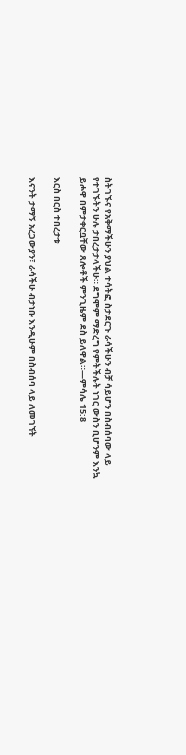ስትገኙና የአቅማችሁን ያህል ተሳትፎ ስታደርጉ ራሳችሁን ብቻ ሳይሆን በስብሰባው ላይ የተገኙትን ሁሉ ታበረታታላችሁ። ደግሞም ማድረግ የምትችሉት ነገር ውስን ቢሆንም እንኳ ይሖዋ በምታቀርቧቸው ጸሎቶች ምንጊዜም ደስ ይለዋል።—ምሳሌ 15:8

እርስ በርስ ተበረታቱ

እናንት ታማኝ አረጋውያን፣ ራሳችሁ ብታነቡ እንዲሁም በስብሰባ ላይ ለመገኘት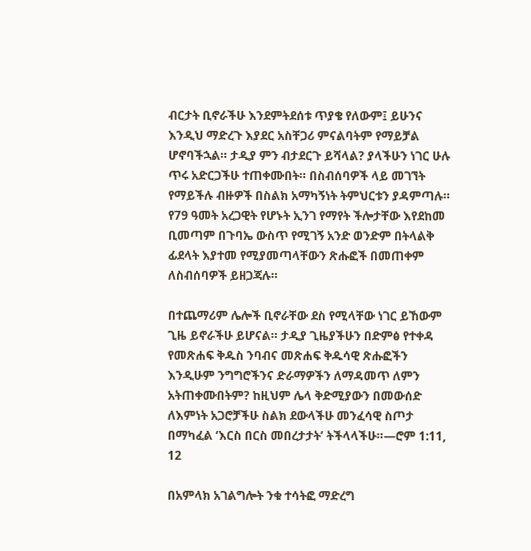ብርታት ቢኖራችሁ እንደምትደሰቱ ጥያቄ የለውም፤ ይሁንና እንዲህ ማድረጉ እያደር አስቸጋሪ ምናልባትም የማይቻል ሆኖባችኋል። ታዲያ ምን ብታደርጉ ይሻላል? ያላችሁን ነገር ሁሉ ጥሩ አድርጋችሁ ተጠቀሙበት። በስብሰባዎች ላይ መገኘት የማይችሉ ብዙዎች በስልክ አማካኝነት ትምህርቱን ያዳምጣሉ። የ79 ዓመት አረጋዊት የሆኑት ኢንገ የማየት ችሎታቸው እየደከመ ቢመጣም በጉባኤ ውስጥ የሚገኝ አንድ ወንድም በትላልቅ ፊደላት እያተመ የሚያመጣላቸውን ጽሑፎች በመጠቀም ለስብሰባዎች ይዘጋጃሉ።

በተጨማሪም ሌሎች ቢኖራቸው ደስ የሚላቸው ነገር ይኸውም ጊዜ ይኖራችሁ ይሆናል። ታዲያ ጊዜያችሁን በድምፅ የተቀዳ የመጽሐፍ ቅዱስ ንባብና መጽሐፍ ቅዱሳዊ ጽሑፎችን እንዲሁም ንግግሮችንና ድራማዎችን ለማዳመጥ ለምን አትጠቀሙበትም? ከዚህም ሌላ ቅድሚያውን በመውሰድ ለእምነት አጋሮቻችሁ ስልክ ደውላችሁ መንፈሳዊ ስጦታ በማካፈል ‘እርስ በርስ መበረታታት’ ትችላላችሁ።—ሮም 1:11, 12

በአምላክ አገልግሎት ንቁ ተሳትፎ ማድረግ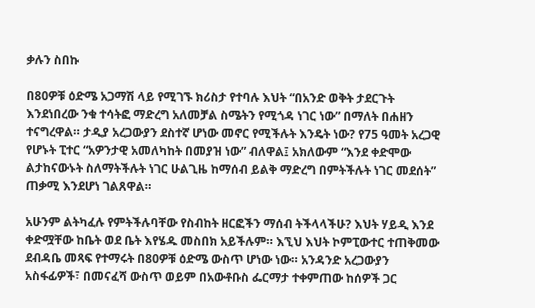ቃሉን ስበኩ

በ80ዎቹ ዕድሜ አጋማሽ ላይ የሚገኙ ክሪስታ የተባሉ እህት “በአንድ ወቅት ታደርጉት እንደነበረው ንቁ ተሳትፎ ማድረግ አለመቻል ስሜትን የሚጎዳ ነገር ነው” በማለት በሐዘን ተናግረዋል። ታዲያ አረጋውያን ደስተኛ ሆነው መኖር የሚችሉት እንዴት ነው? የ75 ዓመት አረጋዊ የሆኑት ፒተር “አዎንታዊ አመለካከት በመያዝ ነው” ብለዋል፤ አክለውም “እንደ ቀድሞው ልታከናውኑት ስለማትችሉት ነገር ሁልጊዜ ከማሰብ ይልቅ ማድረግ በምትችሉት ነገር መደሰት” ጠቃሚ እንደሆነ ገልጸዋል።

አሁንም ልትካፈሉ የምትችሉባቸው የስብከት ዘርፎችን ማሰብ ትችላላችሁ? እህት ሃይዲ እንደ ቀድሟቸው ከቤት ወደ ቤት እየሄዱ መስበክ አይችሉም። እኚህ እህት ኮምፒውተር ተጠቅመው ደብዳቤ መጻፍ የተማሩት በ80ዎቹ ዕድሜ ውስጥ ሆነው ነው። አንዳንድ አረጋውያን አስፋፊዎች፣ በመናፈሻ ውስጥ ወይም በአውቶቡስ ፌርማታ ተቀምጠው ከሰዎች ጋር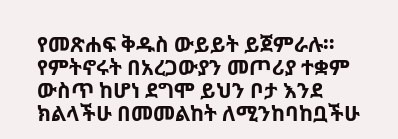የመጽሐፍ ቅዱስ ውይይት ይጀምራሉ። የምትኖሩት በአረጋውያን መጦሪያ ተቋም ውስጥ ከሆነ ደግሞ ይህን ቦታ እንደ ክልላችሁ በመመልከት ለሚንከባከቧችሁ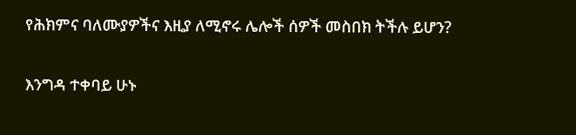የሕክምና ባለሙያዎችና እዚያ ለሚኖሩ ሌሎች ሰዎች መስበክ ትችሉ ይሆን?

እንግዳ ተቀባይ ሁኑ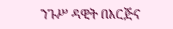ንጉሥ ዳዊት በእርጅና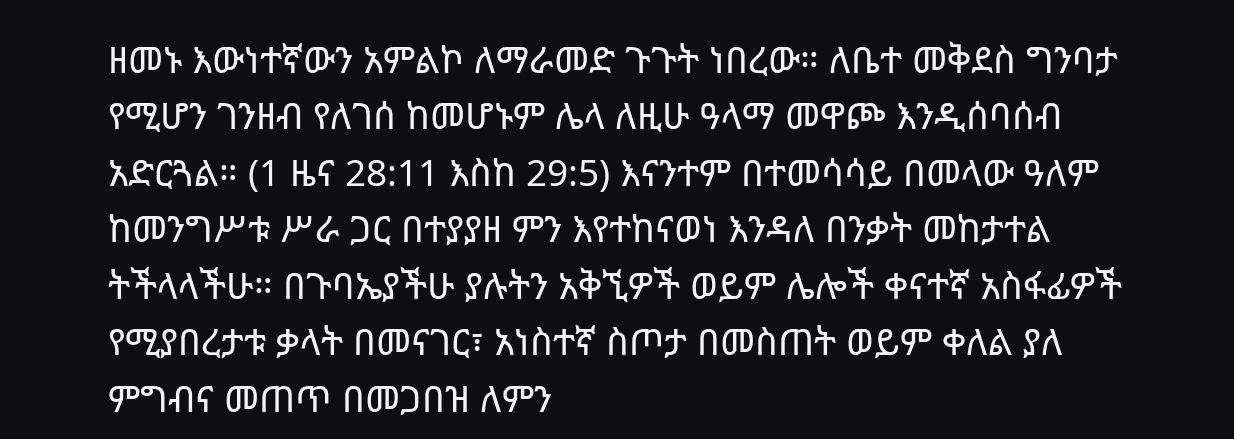ዘመኑ እውነተኛውን አምልኮ ለማራመድ ጉጉት ነበረው። ለቤተ መቅደስ ግንባታ የሚሆን ገንዘብ የለገሰ ከመሆኑም ሌላ ለዚሁ ዓላማ መዋጮ እንዲሰባሰብ አድርጓል። (1 ዜና 28:11 እስከ 29:5) እናንተም በተመሳሳይ በመላው ዓለም ከመንግሥቱ ሥራ ጋር በተያያዘ ምን እየተከናወነ እንዳለ በንቃት መከታተል ትችላላችሁ። በጉባኤያችሁ ያሉትን አቅኚዎች ወይም ሌሎች ቀናተኛ አስፋፊዎች የሚያበረታቱ ቃላት በመናገር፣ አነስተኛ ስጦታ በመስጠት ወይም ቀለል ያለ ምግብና መጠጥ በመጋበዝ ለምን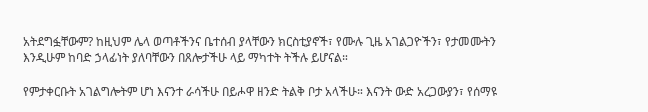አትደግፏቸውም? ከዚህም ሌላ ወጣቶችንና ቤተሰብ ያላቸውን ክርስቲያኖች፣ የሙሉ ጊዜ አገልጋዮችን፣ የታመሙትን እንዲሁም ከባድ ኃላፊነት ያለባቸውን በጸሎታችሁ ላይ ማካተት ትችሉ ይሆናል።

የምታቀርቡት አገልግሎትም ሆነ እናንተ ራሳችሁ በይሖዋ ዘንድ ትልቅ ቦታ አላችሁ። እናንት ውድ አረጋውያን፣ የሰማዩ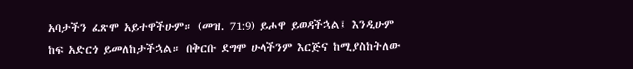አባታችን ፈጽሞ አይተዋችሁም። (መዝ. 71:9) ይሖዋ ይወዳችኋል፤ እንዲሁም ከፍ አድርጎ ይመለከታችኋል። በቅርቡ ደግሞ ሁላችንም እርጅና ከሚያስከትለው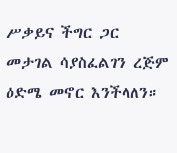ሥቃይና ችግር ጋር መታገል ሳያስፈልገን ረጅም ዕድሜ መኖር እንችላለን።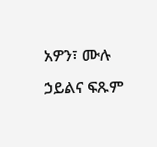አዎን፣ ሙሉ ኃይልና ፍጹም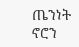ጤንነት ኖሮን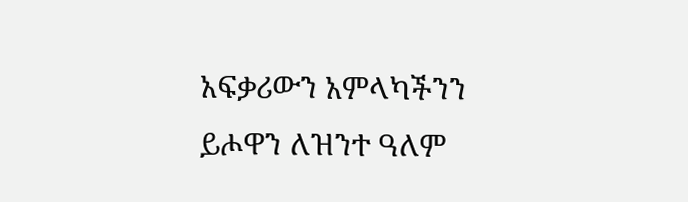አፍቃሪውን አምላካችንን ይሖዋን ለዝንተ ዓለም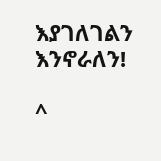እያገለገልን እንኖራለን!

^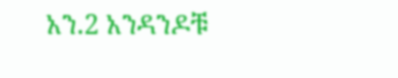አን.2 አንዳንዶቹ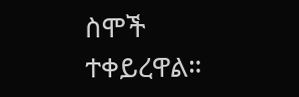ስሞች ተቀይረዋል።